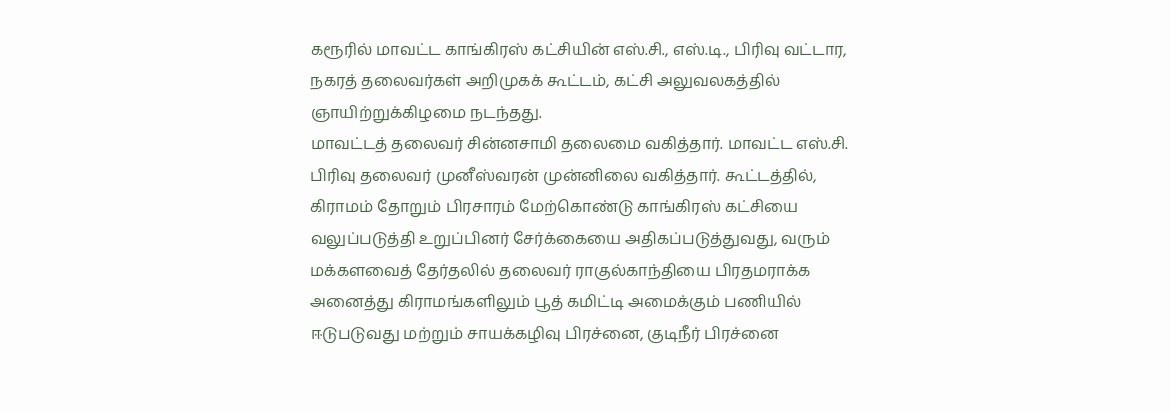கரூரில் மாவட்ட காங்கிரஸ் கட்சியின் எஸ்.சி., எஸ்.டி., பிரிவு வட்டார, நகரத் தலைவர்கள் அறிமுகக் கூட்டம், கட்சி அலுவலகத்தில் ஞாயிற்றுக்கிழமை நடந்தது.
மாவட்டத் தலைவர் சின்னசாமி தலைமை வகித்தார். மாவட்ட எஸ்.சி. பிரிவு தலைவர் முனீஸ்வரன் முன்னிலை வகித்தார். கூட்டத்தில், கிராமம் தோறும் பிரசாரம் மேற்கொண்டு காங்கிரஸ் கட்சியை வலுப்படுத்தி உறுப்பினர் சேர்க்கையை அதிகப்படுத்துவது, வரும் மக்களவைத் தேர்தலில் தலைவர் ராகுல்காந்தியை பிரதமராக்க அனைத்து கிராமங்களிலும் பூத் கமிட்டி அமைக்கும் பணியில் ஈடுபடுவது மற்றும் சாயக்கழிவு பிரச்னை, குடிநீர் பிரச்னை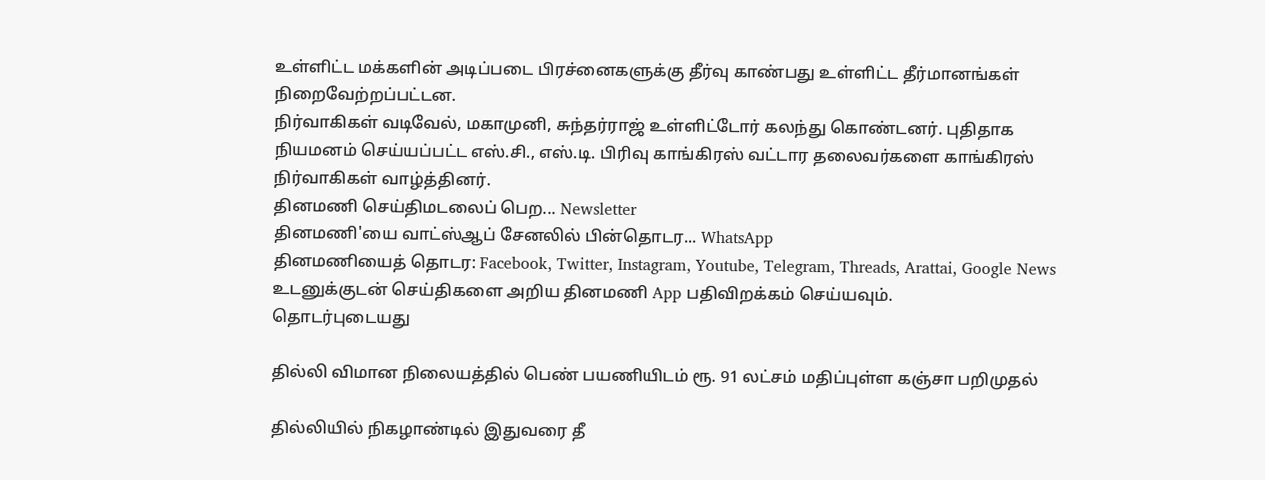உள்ளிட்ட மக்களின் அடிப்படை பிரச்னைகளுக்கு தீர்வு காண்பது உள்ளிட்ட தீர்மானங்கள் நிறைவேற்றப்பட்டன.
நிர்வாகிகள் வடிவேல், மகாமுனி, சுந்தர்ராஜ் உள்ளிட்டோர் கலந்து கொண்டனர். புதிதாக நியமனம் செய்யப்பட்ட எஸ்.சி., எஸ்.டி. பிரிவு காங்கிரஸ் வட்டார தலைவர்களை காங்கிரஸ் நிர்வாகிகள் வாழ்த்தினர்.
தினமணி செய்திமடலைப் பெற... Newsletter
தினமணி'யை வாட்ஸ்ஆப் சேனலில் பின்தொடர... WhatsApp
தினமணியைத் தொடர: Facebook, Twitter, Instagram, Youtube, Telegram, Threads, Arattai, Google News
உடனுக்குடன் செய்திகளை அறிய தினமணி App பதிவிறக்கம் செய்யவும்.
தொடர்புடையது

தில்லி விமான நிலையத்தில் பெண் பயணியிடம் ரூ. 91 லட்சம் மதிப்புள்ள கஞ்சா பறிமுதல்

தில்லியில் நிகழாண்டில் இதுவரை தீ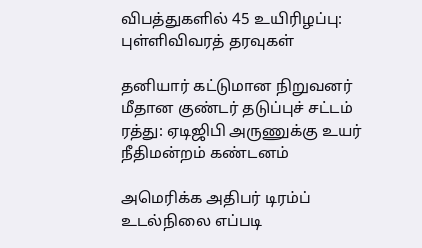விபத்துகளில் 45 உயிரிழப்பு: புள்ளிவிவரத் தரவுகள்

தனியார் கட்டுமான நிறுவனர் மீதான குண்டர் தடுப்புச் சட்டம் ரத்து: ஏடிஜிபி அருணுக்கு உயர் நீதிமன்றம் கண்டனம்

அமெரிக்க அதிபர் டிரம்ப் உடல்நிலை எப்படி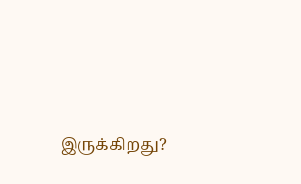இருக்கிறது?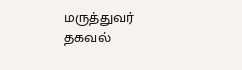மருத்துவர் தகவல்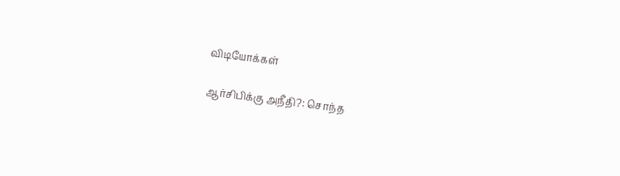விடியோக்கள்

ஆர்சிபிக்கு அநீதி?: சொந்த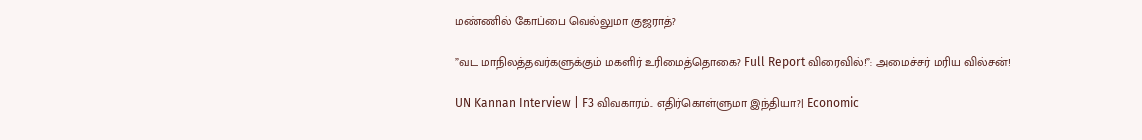மண்ணில் கோப்பை வெல்லுமா குஜராத்?

”வட மாநிலத்தவர்களுக்கும் மகளிர் உரிமைத்தொகை? Full Report விரைவில்!”: அமைச்சர் மரிய வில்சன்!

UN Kannan Interview | F3 விவகாரம்.. எதிர்கொள்ளுமா இந்தியா?| Economic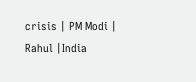crisis | PM Modi | Rahul |India